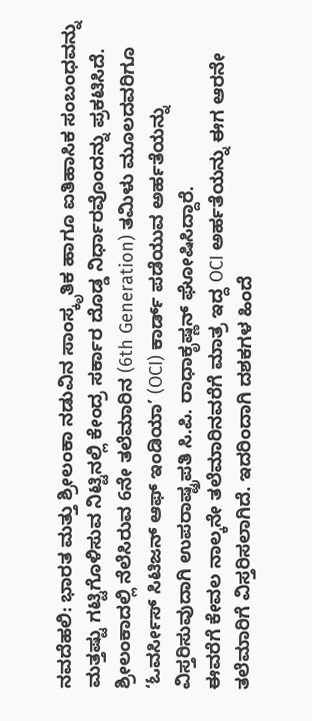ನವದೆಹಲಿ: ಭಾರತ ಮತ್ತು ಶ್ರೀಲಂಕಾ ನಡುವಿನ ಸಾಂಸ್ಕೃತಿಕ ಹಾಗೂ ಐತಿಹಾಸಿಕ ಸಂಬಂಧವನ್ನು ಮತ್ತಷ್ಟು ಗಟ್ಟಿಗೊಳಿಸುವ ನಿಟ್ಟಿನಲ್ಲಿ ಕೇಂದ್ರ ಸರ್ಕಾರ ದೊಡ್ಡ ನಿರ್ಧಾರವೊಂದನ್ನು ಪ್ರಕಟಿಸಿದೆ. ಶ್ರೀಲಂಕಾದಲ್ಲಿ ನೆಲೆಸಿರುವ 6ನೇ ತಲೆಮಾರಿನ (6th Generation) ತಮಿಳು ಮೂಲದವರಿಗೂ ‘ಓವರ್ಸೀಸ್ ಸಿಟಿಜನ್ ಆಫ್ ಇಂಡಿಯಾ’ (OCI) ಕಾರ್ಡ್ ಪಡೆಯುವ ಅರ್ಹತೆಯನ್ನು ವಿಸ್ತರಿಸುವುದಾಗಿ ಉಪರಾಷ್ಟ್ರಪತಿ ಸಿ.ಪಿ. ರಾಧಾಕೃಷ್ಣನ್ ಘೋಷಿಸಿದ್ದಾರೆ.
ಈವರೆಗೆ ಕೇವಲ ನಾಲ್ಕನೇ ತಲೆಮಾರಿನವರೆಗೆ ಮಾತ್ರ ಇದ್ದ OCI ಅರ್ಹತೆಯನ್ನು ಈಗ ಆರನೇ ತಲೆಮಾರಿಗೆ ವಿಸ್ತರಿಸಲಾಗಿದೆ. ಇದರಿಂದಾಗಿ ದಶಕಗಳ ಹಿಂದೆ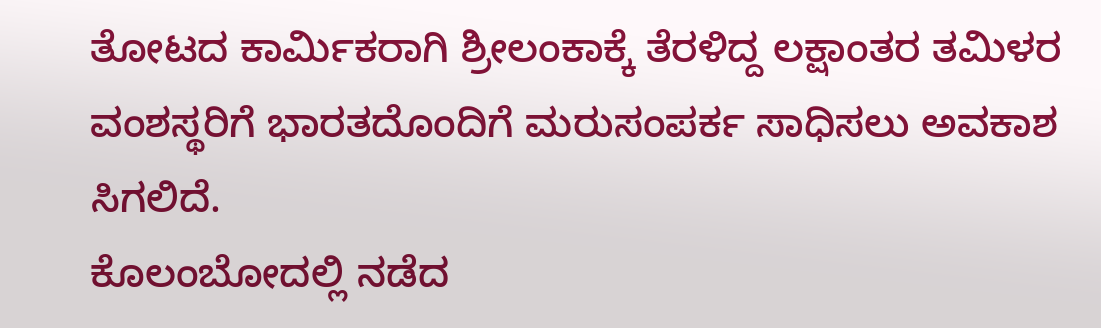ತೋಟದ ಕಾರ್ಮಿಕರಾಗಿ ಶ್ರೀಲಂಕಾಕ್ಕೆ ತೆರಳಿದ್ದ ಲಕ್ಷಾಂತರ ತಮಿಳರ ವಂಶಸ್ಥರಿಗೆ ಭಾರತದೊಂದಿಗೆ ಮರುಸಂಪರ್ಕ ಸಾಧಿಸಲು ಅವಕಾಶ ಸಿಗಲಿದೆ.
ಕೊಲಂಬೋದಲ್ಲಿ ನಡೆದ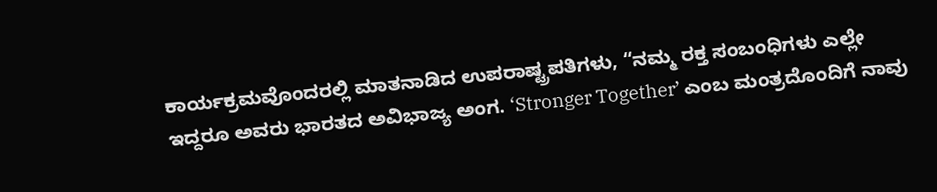ಕಾರ್ಯಕ್ರಮವೊಂದರಲ್ಲಿ ಮಾತನಾಡಿದ ಉಪರಾಷ್ಟ್ರಪತಿಗಳು, “ನಮ್ಮ ರಕ್ತ ಸಂಬಂಧಿಗಳು ಎಲ್ಲೇ ಇದ್ದರೂ ಅವರು ಭಾರತದ ಅವಿಭಾಜ್ಯ ಅಂಗ. ‘Stronger Together’ ಎಂಬ ಮಂತ್ರದೊಂದಿಗೆ ನಾವು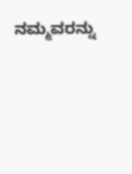ನಮ್ಮವರನ್ನು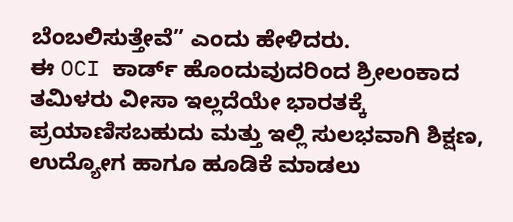ಬೆಂಬಲಿಸುತ್ತೇವೆ” ಎಂದು ಹೇಳಿದರು.
ಈ OCI ಕಾರ್ಡ್ ಹೊಂದುವುದರಿಂದ ಶ್ರೀಲಂಕಾದ ತಮಿಳರು ವೀಸಾ ಇಲ್ಲದೆಯೇ ಭಾರತಕ್ಕೆ ಪ್ರಯಾಣಿಸಬಹುದು ಮತ್ತು ಇಲ್ಲಿ ಸುಲಭವಾಗಿ ಶಿಕ್ಷಣ, ಉದ್ಯೋಗ ಹಾಗೂ ಹೂಡಿಕೆ ಮಾಡಲು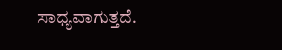ಸಾಧ್ಯವಾಗುತ್ತದೆ.